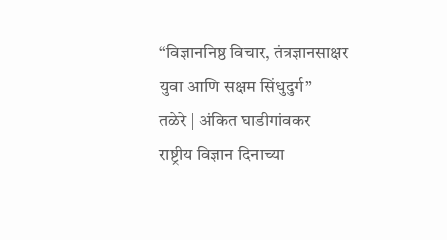“विज्ञाननिष्ठ विचार, तंत्रज्ञानसाक्षर युवा आणि सक्षम सिंधुदुर्ग”
तळेरे | अंकित घाडीगांवकर
राष्ट्रीय विज्ञान दिनाच्या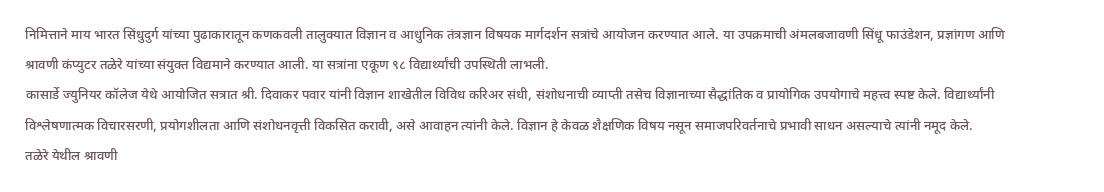निमित्ताने माय भारत सिंधुदुर्ग यांच्या पुढाकारातून कणकवली तालुक्यात विज्ञान व आधुनिक तंत्रज्ञान विषयक मार्गदर्शन सत्रांचे आयोजन करण्यात आले. या उपक्रमाची अंमलबजावणी सिंधू फाउंडेशन, प्रज्ञांगण आणि श्रावणी कंप्युटर तळेरे यांच्या संयुक्त विद्यमाने करण्यात आली. या सत्रांना एकूण ९८ विद्यार्थ्यांची उपस्थिती लाभली.
कासार्डे ज्युनियर कॉलेज येथे आयोजित सत्रात श्री. दिवाकर पवार यांनी विज्ञान शाखेतील विविध करिअर संधी, संशोधनाची व्याप्ती तसेच विज्ञानाच्या सैद्धांतिक व प्रायोगिक उपयोगाचे महत्त्व स्पष्ट केले. विद्यार्थ्यांनी विश्लेषणात्मक विचारसरणी, प्रयोगशीलता आणि संशोधनवृत्ती विकसित करावी, असे आवाहन त्यांनी केले. विज्ञान हे केवळ शैक्षणिक विषय नसून समाजपरिवर्तनाचे प्रभावी साधन असल्याचे त्यांनी नमूद केले.
तळेरे येथील श्रावणी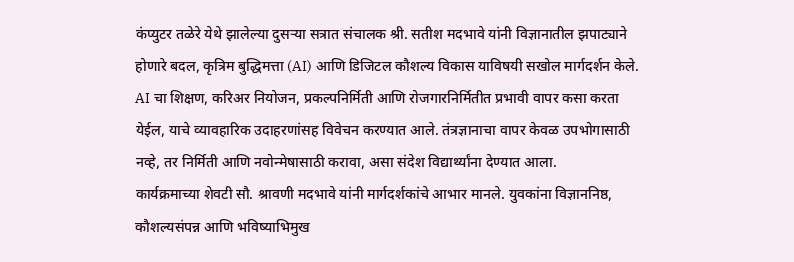कंप्युटर तळेरे येथे झालेल्या दुसऱ्या सत्रात संचालक श्री. सतीश मदभावे यांनी विज्ञानातील झपाट्याने होणारे बदल, कृत्रिम बुद्धिमत्ता (AI) आणि डिजिटल कौशल्य विकास याविषयी सखोल मार्गदर्शन केले. AI चा शिक्षण, करिअर नियोजन, प्रकल्पनिर्मिती आणि रोजगारनिर्मितीत प्रभावी वापर कसा करता येईल, याचे व्यावहारिक उदाहरणांसह विवेचन करण्यात आले. तंत्रज्ञानाचा वापर केवळ उपभोगासाठी नव्हे, तर निर्मिती आणि नवोन्मेषासाठी करावा, असा संदेश विद्यार्थ्यांना देण्यात आला.
कार्यक्रमाच्या शेवटी सौ. श्रावणी मदभावे यांनी मार्गदर्शकांचे आभार मानले. युवकांना विज्ञाननिष्ठ, कौशल्यसंपन्न आणि भविष्याभिमुख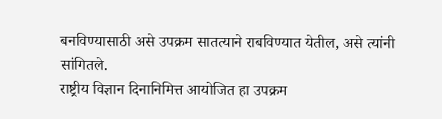बनविण्यासाठी असे उपक्रम सातत्याने राबविण्यात येतील, असे त्यांनी सांगितले.
राष्ट्रीय विज्ञान दिनानिमित्त आयोजित हा उपक्रम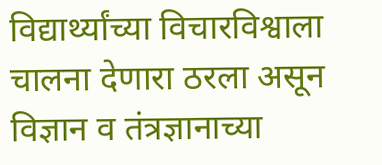विद्यार्थ्यांच्या विचारविश्वाला चालना देणारा ठरला असून विज्ञान व तंत्रज्ञानाच्या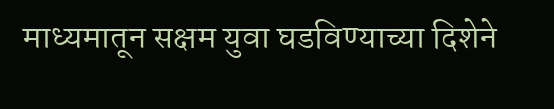माध्यमातून सक्षम युवा घडविण्याच्या दिशेने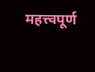महत्त्वपूर्ण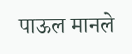पाऊल मानले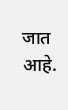जात आहे.